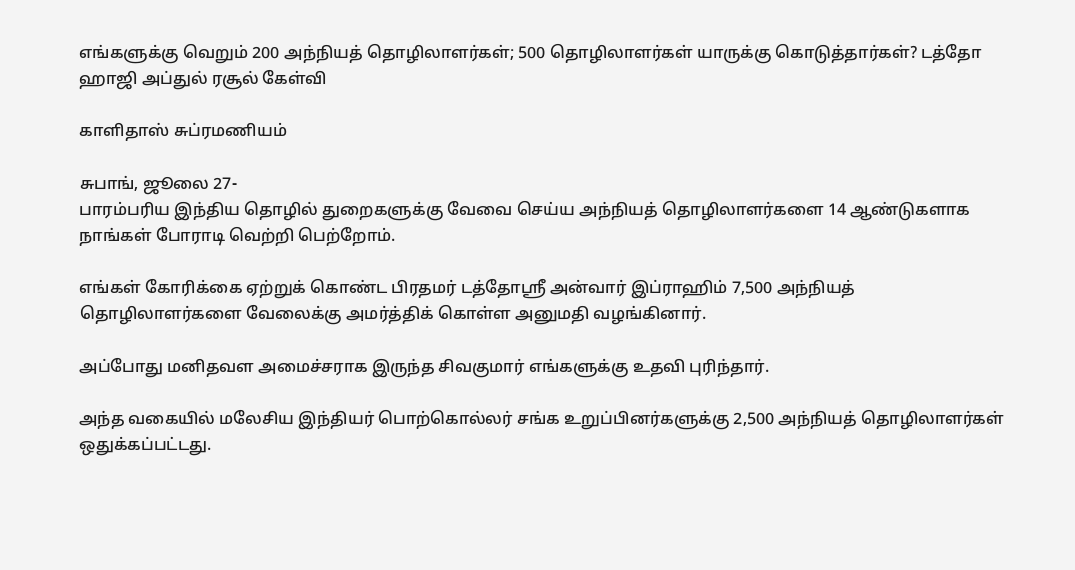எங்களுக்கு வெறும் 200 அந்நியத் தொழிலாளர்கள்; 500 தொழிலாளர்கள் யாருக்கு கொடுத்தார்கள்? டத்தோ ஹாஜி அப்துல் ரசூல் கேள்வி

காளிதாஸ் சுப்ரமணியம்

சுபாங், ஜூலை 27-
பாரம்பரிய இந்திய தொழில் துறைகளுக்கு வேவை செய்ய அந்நியத் தொழிலாளர்களை 14 ஆண்டுகளாக நாங்கள் போராடி வெற்றி பெற்றோம்.

எங்கள் கோரிக்கை ஏற்றுக் கொண்ட பிரதமர் டத்தோஸ்ரீ அன்வார் இப்ராஹிம் 7,500 அந்நியத் தொழிலாளர்களை வேலைக்கு அமர்த்திக் கொள்ள அனுமதி வழங்கினார்.

அப்போது மனிதவள அமைச்சராக இருந்த சிவகுமார் எங்களுக்கு உதவி புரிந்தார்.

அந்த வகையில் மலேசிய இந்தியர் பொற்கொல்லர் சங்க உறுப்பினர்களுக்கு 2,500 அந்நியத் தொழிலாளர்கள் ஒதுக்கப்பட்டது.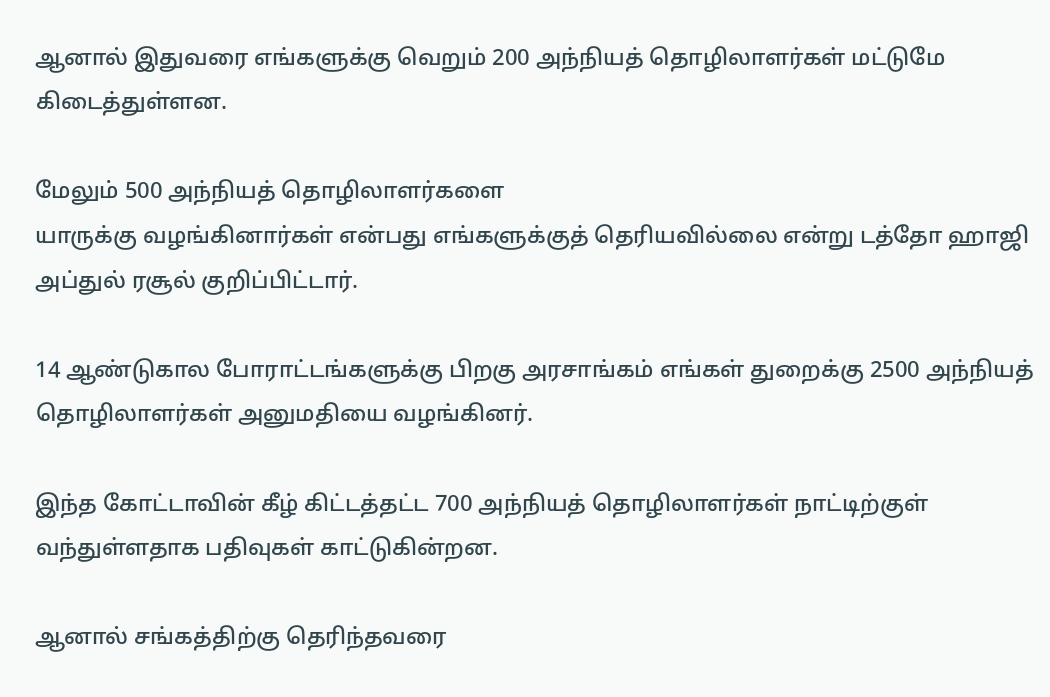ஆனால் இதுவரை எங்களுக்கு வெறும் 200 அந்நியத் தொழிலாளர்கள் மட்டுமே கிடைத்துள்ளன.

மேலும் 500 அந்நியத் தொழிலாளர்களை
யாருக்கு வழங்கினார்கள் என்பது எங்களுக்குத் தெரியவில்லை என்று டத்தோ ஹாஜி அப்துல் ரசூல் குறிப்பிட்டார்.

14 ஆண்டுகால போராட்டங்களுக்கு பிறகு அரசாங்கம் எங்கள் துறைக்கு 2500 அந்நியத் தொழிலாளர்கள் அனுமதியை வழங்கினர்.

இந்த கோட்டாவின் கீழ் கிட்டத்தட்ட 700 அந்நியத் தொழிலாளர்கள் நாட்டிற்குள் வந்துள்ளதாக பதிவுகள் காட்டுகின்றன.

ஆனால் சங்கத்திற்கு தெரிந்தவரை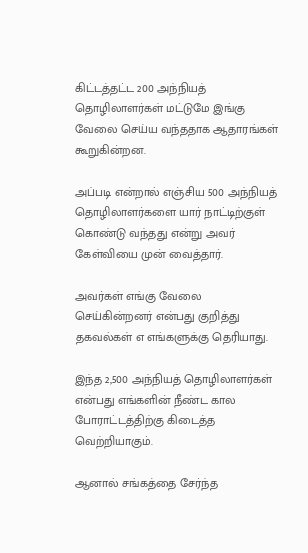கிட்டத்தட்ட 200 அந்நியத் தொழிலாளர்கள் மட்டுமே இங்கு வேலை செய்ய வந்ததாக ஆதாரங்கள் கூறுகின்றன.

அப்படி என்றால் எஞ்சிய 500 அந்நியத் தொழிலாளர்களை யார் நாட்டிற்குள் கொண்டு வந்தது என்று அவர் கேள்வியை முன் வைத்தார்.

அவர்கள் எங்கு வேலை செய்கின்றனர் என்பது குறித்து தகவல்கள் எ எங்களுக்கு தெரியாது.

இந்த 2,500 அந்நியத் தொழிலாளர்கள் என்பது எங்களின் நீண்ட கால போராட்டத்திற்கு கிடைத்த வெற்றியாகும்.

ஆனால் சங்கத்தை சேர்ந்த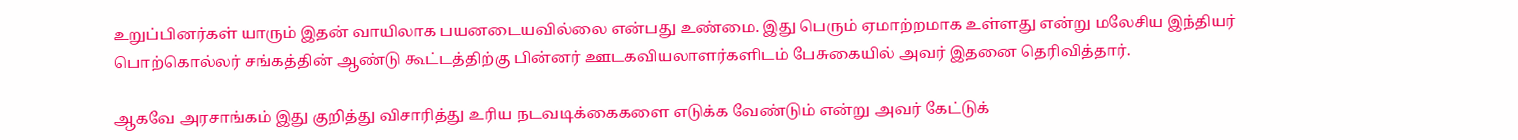உறுப்பினர்கள் யாரும் இதன் வாயிலாக பயனடையவில்லை என்பது உண்மை. இது பெரும் ஏமாற்றமாக உள்ளது என்று மலேசிய இந்தியர் பொற்கொல்லர் சங்கத்தின் ஆண்டு கூட்டத்திற்கு பின்னர் ஊடகவியலாளர்களிடம் பேசுகையில் அவர் இதனை தெரிவித்தார்.

ஆகவே அரசாங்கம் இது குறித்து விசாரித்து உரிய நடவடிக்கைகளை எடுக்க வேண்டும் என்று அவர் கேட்டுக்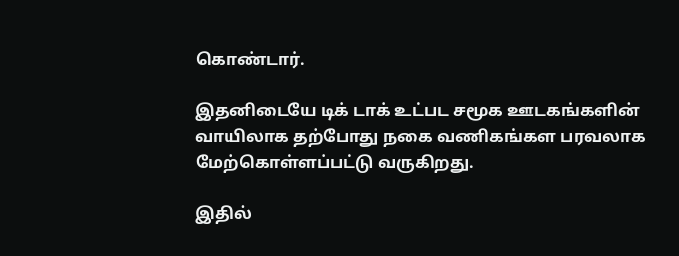கொண்டார்.

இதனிடையே டிக் டாக் உட்பட சமூக ஊடகங்களின் வாயிலாக தற்போது நகை வணிகங்கள பரவலாக மேற்கொள்ளப்பட்டு வருகிறது.

இதில்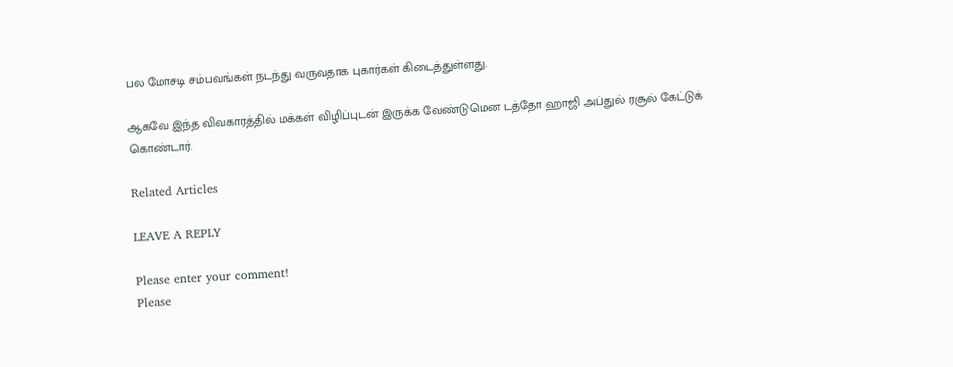பல மோசடி சம்பவங்கள் நடந்து வருவதாக புகார்கள் கிடைத்துள்ளது.

ஆகவே இந்த விவகாரத்தில் மக்கள் விழிப்புடன் இருக்க வேண்டுமென டத்தோ ஹாஜி அப்துல் ரசூல் கேட்டுக் கொண்டார்.

Related Articles

LEAVE A REPLY

Please enter your comment!
Please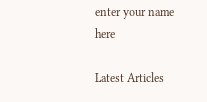enter your name here

Latest Articles